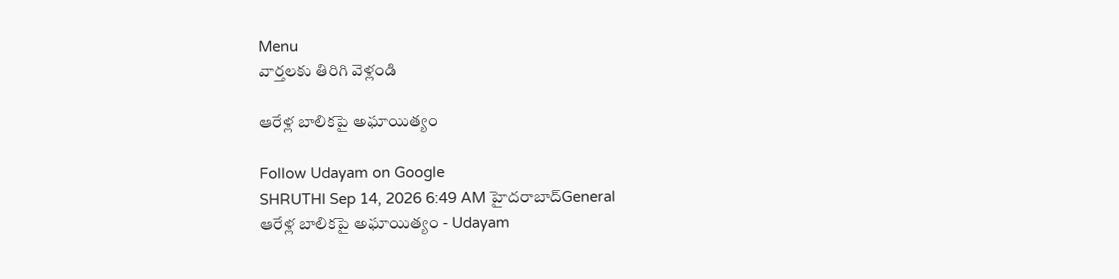Menu
వార్తలకు తిరిగి వెళ్లండి

ఆరేళ్ల బాలికపై అఘాయిత్యం

Follow Udayam on Google
SHRUTHI Sep 14, 2026 6:49 AM హైదరాబాద్General
ఆరేళ్ల బాలికపై అఘాయిత్యం - Udayam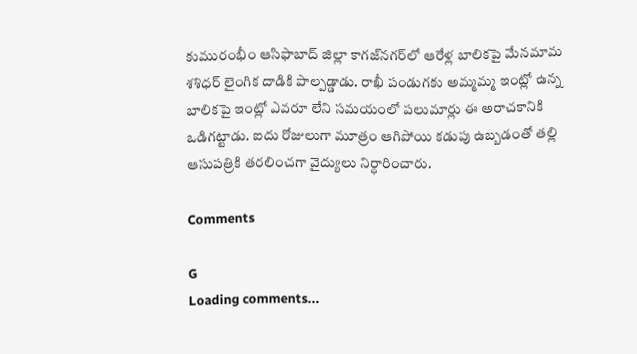కుమురంభీం ఆసిఫాబాద్‌ జిల్లా కాగజ్‌నగర్‌లో ఆరేళ్ల బాలికపై మేనమామ శశిధర్ లైంగిక దాడికి పాల్పడ్డాడు. రాఖీ పండుగకు అమ్మమ్మ ఇంట్లో ఉన్న బాలికపై ఇంట్లో ఎవరూ లేని సమయంలో పలుమార్లు ఈ అరాచకానికి ఒడిగట్టాడు. ఐదు రోజులుగా మూత్రం ఆగిపోయి కడుపు ఉబ్బడంతో తల్లి ఆసుపత్రికి తరలించగా వైద్యులు నిర్ధారించారు.

Comments

G
Loading comments...